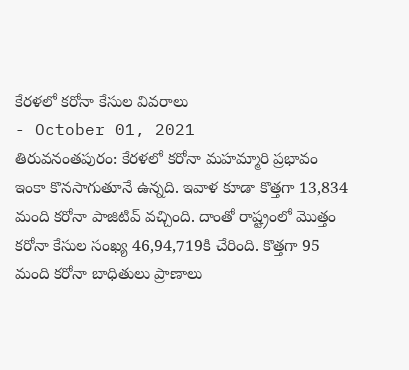కేరళలో కరోనా కేసుల వివరాలు
- October 01, 2021
తిరువనంతపురం: కేరళలో కరోనా మహమ్మారి ప్రభావం ఇంకా కొనసాగుతూనే ఉన్నది. ఇవాళ కూడా కొత్తగా 13,834 మంది కరోనా పాజిటివ్ వచ్చింది. దాంతో రాష్ట్రంలో మొత్తం కరోనా కేసుల సంఖ్య 46,94,719కి చేరింది. కొత్తగా 95 మంది కరోనా బాధితులు ప్రాణాలు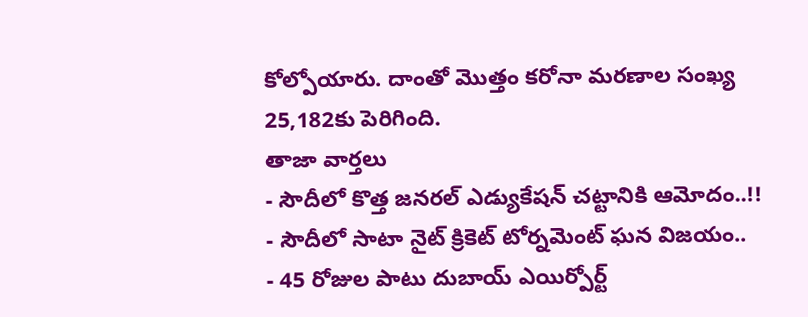కోల్పోయారు. దాంతో మొత్తం కరోనా మరణాల సంఖ్య 25,182కు పెరిగింది.
తాజా వార్తలు
- సౌదీలో కొత్త జనరల్ ఎడ్యుకేషన్ చట్టానికి ఆమోదం..!!
- సౌదీలో సాటా నైట్ క్రికెట్ టోర్నమెంట్ ఘన విజయం..
- 45 రోజుల పాటు దుబాయ్ ఎయిర్పోర్ట్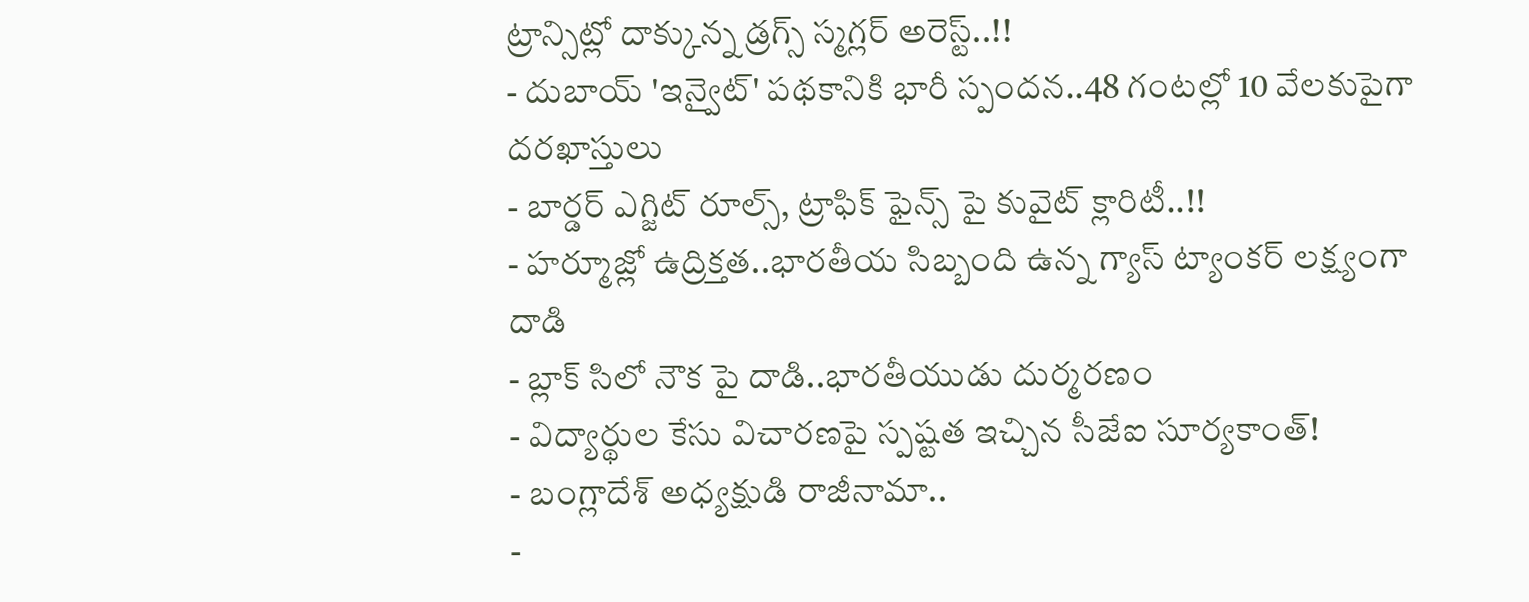ట్రాన్సిట్లో దాక్కున్న డ్రగ్స్ స్మగ్లర్ అరెస్ట్..!!
- దుబాయ్ 'ఇన్వైట్' పథకానికి భారీ స్పందన..48 గంటల్లో 10 వేలకుపైగా దరఖాస్తులు
- బార్డర్ ఎగ్జిట్ రూల్స్, ట్రాఫిక్ ఫైన్స్ పై కువైట్ క్లారిటీ..!!
- హర్మూజ్లో ఉద్రిక్తత..భారతీయ సిబ్బంది ఉన్న గ్యాస్ ట్యాంకర్ లక్ష్యంగా దాడి
- బ్లాక్ సిలో నౌక పై దాడి..భారతీయుడు దుర్మరణం
- విద్యార్థుల కేసు విచారణపై స్పష్టత ఇచ్చిన సీజేఐ సూర్యకాంత్!
- బంగ్లాదేశ్ అధ్యక్షుడి రాజీనామా..
-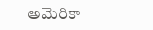అమెరికా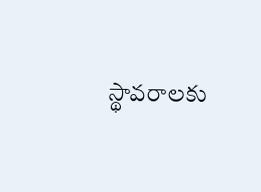స్థావరాలకు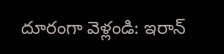దూరంగా వెళ్లండి: ఇరాన్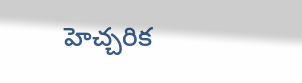హెచ్చరిక